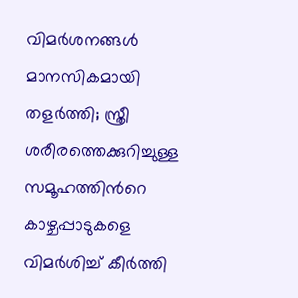വിമർശനങ്ങൾ മാനസികമായി തളർത്തി; സ്ത്രീ ശരീരത്തെക്കുറിച്ചുള്ള സമൂഹത്തിന്‍റെ കാഴ്ചപ്പാടുകളെ വിമർശിച്ച് കീർത്തി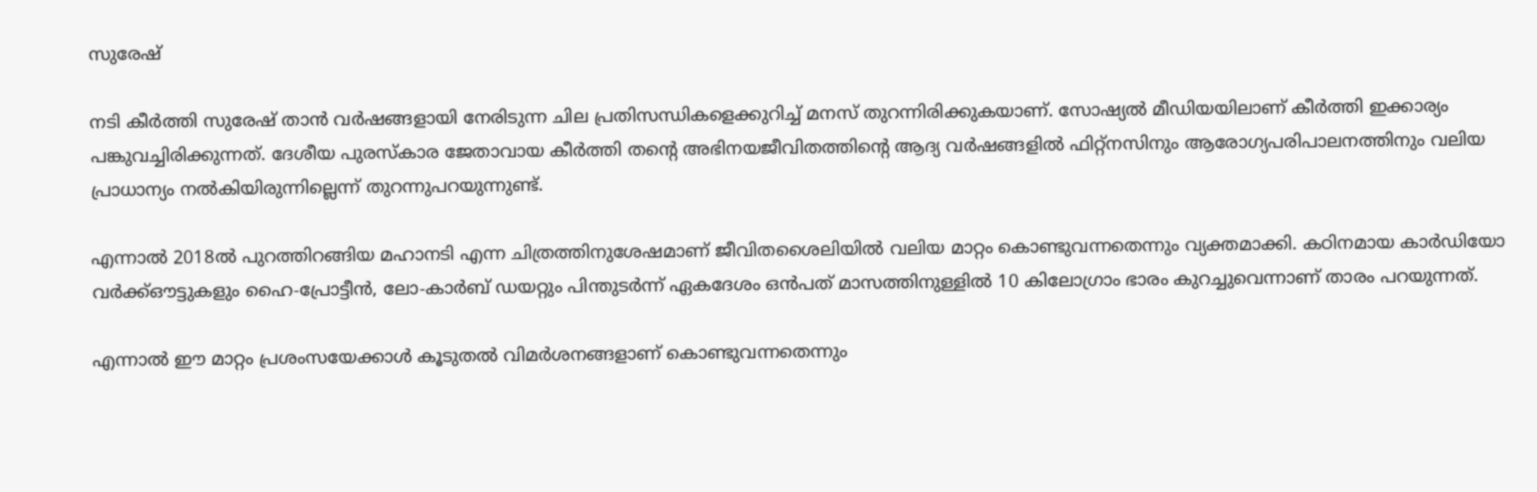സുരേഷ്

നടി കീർത്തി സുരേഷ് താൻ വർഷങ്ങളായി നേരിടുന്ന ചില പ്രതിസന്ധികളെക്കുറിച്ച് മനസ് തുറന്നിരിക്കുകയാണ്. സോഷ്യൽ മീഡിയയിലാണ് കീർത്തി ഇക്കാര്യം പങ്കുവച്ചിരിക്കുന്നത്. ദേശീയ പുരസ്കാര ജേതാവായ കീർത്തി തന്‍റെ അഭിനയജീവിതത്തിന്‍റെ ആദ്യ വർഷങ്ങളിൽ ഫിറ്റ്‌നസിനും ആരോഗ്യപരിപാലനത്തിനും വലിയ പ്രാധാന്യം നൽകിയിരുന്നില്ലെന്ന് തുറന്നുപറയുന്നുണ്ട്.

എന്നാൽ 2018ൽ പുറത്തിറങ്ങിയ മഹാനടി എന്ന ചിത്രത്തിനുശേഷമാണ് ജീവിതശൈലിയിൽ വലിയ മാറ്റം കൊണ്ടുവന്നതെന്നും വ്യക്തമാക്കി. കഠിനമായ കാർഡിയോ വർക്ക്‌ഔട്ടുകളും ഹൈ-പ്രോട്ടീൻ, ലോ-കാർബ് ഡയറ്റും പിന്തുടർന്ന് ഏകദേശം ഒൻപത് മാസത്തിനുള്ളിൽ 10 കിലോഗ്രാം ഭാരം കുറച്ചുവെന്നാണ് താരം പറയുന്നത്.

എന്നാൽ ഈ മാറ്റം പ്രശംസയേക്കാൾ കൂടുതൽ വിമർശനങ്ങളാണ് കൊണ്ടുവന്നതെന്നും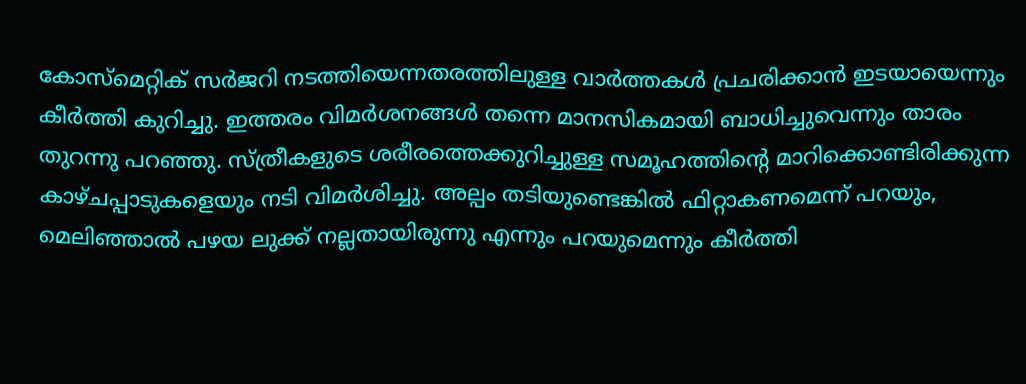കോസ്മെറ്റിക് സർജറി നടത്തിയെന്നതരത്തിലുള്ള വാർത്തകൾ പ്രചരിക്കാൻ ഇടയായെന്നും കീർത്തി കുറിച്ചു. ഇത്തരം വിമർശനങ്ങൾ തന്നെ മാനസികമായി ബാധിച്ചുവെന്നും താരം തുറന്നു പറഞ്ഞു. സ്ത്രീകളുടെ ശരീരത്തെക്കുറിച്ചുള്ള സമൂഹത്തിന്‍റെ മാറിക്കൊണ്ടിരിക്കുന്ന കാഴ്ചപ്പാടുകളെയും നടി വിമർശിച്ചു. അല്പം തടിയുണ്ടെങ്കിൽ ഫിറ്റാകണമെന്ന് പറയും, മെലിഞ്ഞാൽ പഴയ ലുക്ക് നല്ലതായിരുന്നു എന്നും പറയുമെന്നും കീർത്തി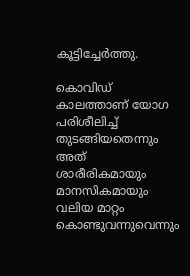കൂട്ടിച്ചേർത്തു.

കൊവിഡ് കാലത്താണ് യോഗ പരിശീലിച്ച് തുടങ്ങിയതെന്നും അത് ശാരീരികമായും മാനസികമായും വലിയ മാറ്റം കൊണ്ടുവന്നുവെന്നും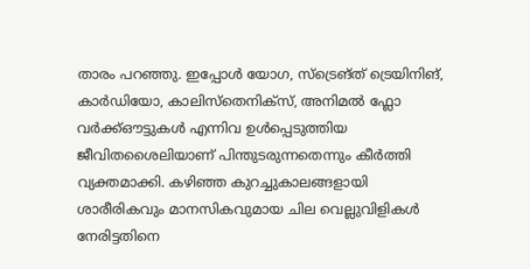താരം പറഞ്ഞു. ഇപ്പോൾ യോഗ, സ്ട്രെങ്ത് ട്രെയിനിങ്, കാർഡിയോ, കാലിസ്തെനിക്സ്, അനിമൽ ഫ്ലോ വർക്ക്‌ഔട്ടുകൾ എന്നിവ ഉൾപ്പെടുത്തിയ ജീവിതശൈലിയാണ് പിന്തുടരുന്നതെന്നും കീർത്തി വ്യക്തമാക്കി. കഴിഞ്ഞ കുറച്ചുകാലങ്ങളായി ശാരീരികവും മാനസികവുമായ ചില വെല്ലുവിളികൾ നേരിട്ടതിനെ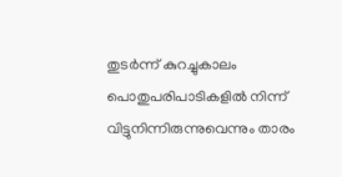തുടർന്ന് കുറച്ചുകാലം പൊതുപരിപാടികളിൽ നിന്ന് വിട്ടുനിന്നിരുന്നുവെന്നും താരം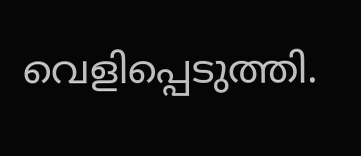വെളിപ്പെടുത്തി.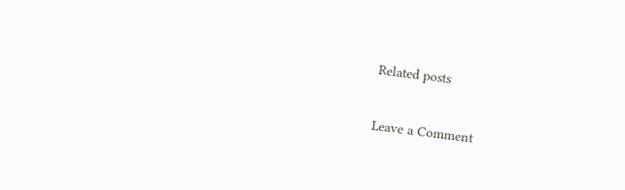Related posts

Leave a Comment